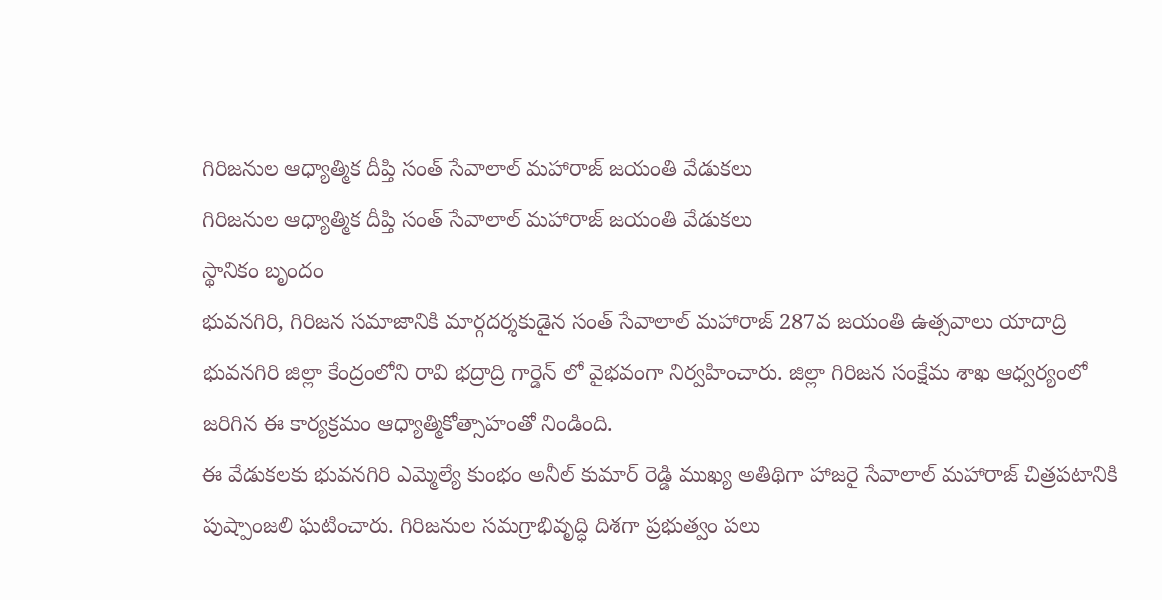గిరిజనుల ఆధ్యాత్మిక దీప్తి సంత్ సేవాలాల్ మహారాజ్ జయంతి వేడుకలు
గిరిజనుల ఆధ్యాత్మిక దీప్తి సంత్ సేవాలాల్ మహారాజ్ జయంతి వేడుకలు
స్థానికం బృందం
భువనగిరి, గిరిజన సమాజానికి మార్గదర్శకుడైన సంత్ సేవాలాల్ మహారాజ్ 287వ జయంతి ఉత్సవాలు యాదాద్రి భువనగిరి జిల్లా కేంద్రంలోని రావి భద్రాద్రి గార్డెన్ లో వైభవంగా నిర్వహించారు. జిల్లా గిరిజన సంక్షేమ శాఖ ఆధ్వర్యంలో జరిగిన ఈ కార్యక్రమం ఆధ్యాత్మికోత్సాహంతో నిండింది.
ఈ వేడుకలకు భువనగిరి ఎమ్మెల్యే కుంభం అనీల్ కుమార్ రెడ్డి ముఖ్య అతిథిగా హాజరై సేవాలాల్ మహారాజ్ చిత్రపటానికి పుష్పాంజలి ఘటించారు. గిరిజనుల సమగ్రాభివృద్ధి దిశగా ప్రభుత్వం పలు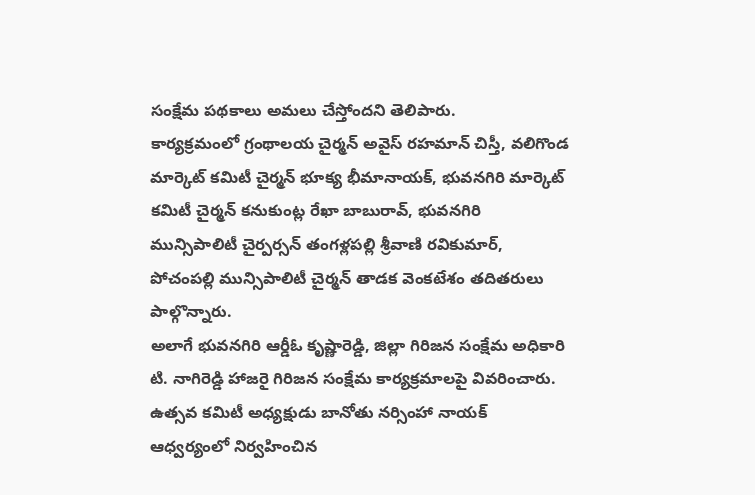సంక్షేమ పథకాలు అమలు చేస్తోందని తెలిపారు.
కార్యక్రమంలో గ్రంథాలయ చైర్మన్ అవైస్ రహమాన్ చిస్తీ, వలిగొండ మార్కెట్ కమిటీ చైర్మన్ భూక్య భీమానాయక్, భువనగిరి మార్కెట్ కమిటీ చైర్మన్ కనుకుంట్ల రేఖా బాబురావ్, భువనగిరి మున్సిపాలిటీ చైర్పర్సన్ తంగళ్లపల్లి శ్రీవాణి రవికుమార్, పోచంపల్లి మున్సిపాలిటీ చైర్మన్ తాడక వెంకటేశం తదితరులు పాల్గొన్నారు.
అలాగే భువనగిరి ఆర్డీఓ కృష్ణారెడ్డి, జిల్లా గిరిజన సంక్షేమ అధికారి టి. నాగిరెడ్డి హాజరై గిరిజన సంక్షేమ కార్యక్రమాలపై వివరించారు. ఉత్సవ కమిటీ అధ్యక్షుడు బానోతు నర్సింహా నాయక్ ఆధ్వర్యంలో నిర్వహించిన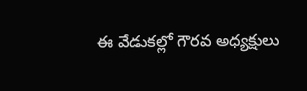ఈ వేడుకల్లో గౌరవ అధ్యక్షులు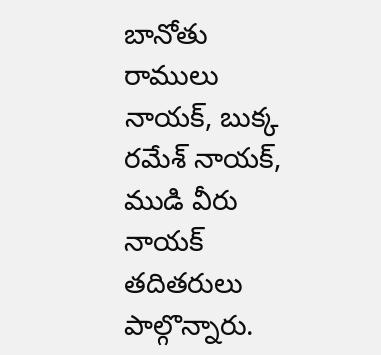బానోతు రాములు నాయక్, బుక్క రమేశ్ నాయక్, ముడి వీరు నాయక్ తదితరులు పాల్గొన్నారు.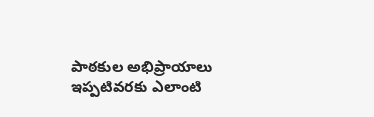పాఠకుల అభిప్రాయాలు
ఇప్పటివరకు ఎలాంటి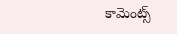కామెంట్స్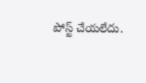పోస్ట్ చేయలేదు.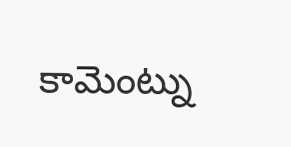కామెంట్ను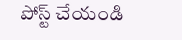పోస్ట్ చేయండి